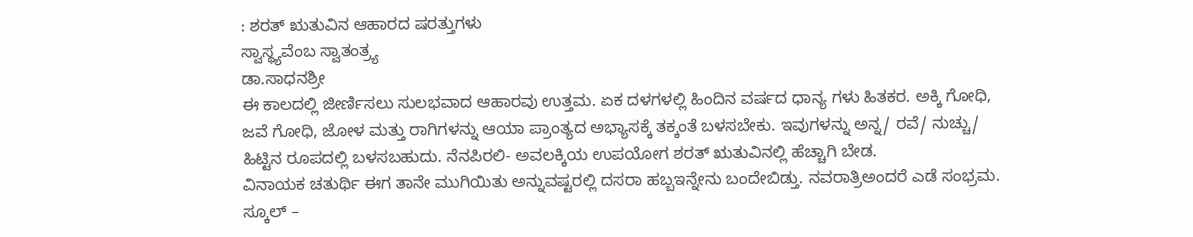: ಶರತ್‌ ಋತುವಿನ ಆಹಾರದ ಷರತ್ತುಗಳು
ಸ್ವಾಸ್ಥ್ಯವೆಂಬ ಸ್ವಾತಂತ್ರ್ಯ
ಡಾ.ಸಾಧನಶ್ರೀ
ಈ ಕಾಲದಲ್ಲಿ ಜೀರ್ಣಿಸಲು ಸುಲಭವಾದ ಆಹಾರವು ಉತ್ತಮ. ಏಕ ದಳಗಳಲ್ಲಿ ಹಿಂದಿನ ವರ್ಷದ ಧಾನ್ಯ ಗಳು ಹಿತಕರ. ಅಕ್ಕಿ ಗೋಧಿ, ಜವೆ ಗೋಧಿ, ಜೋಳ ಮತ್ತು ರಾಗಿಗಳನ್ನು ಆಯಾ ಪ್ರಾಂತ್ಯದ ಅಭ್ಯಾಸಕ್ಕೆ ತಕ್ಕಂತೆ ಬಳಸಬೇಕು. ಇವುಗಳನ್ನು ಅನ್ನ/ ರವೆ/ ನುಚ್ಚು/ ಹಿಟ್ಟಿನ ರೂಪದಲ್ಲಿ ಬಳಸಬಹುದು. ನೆನಪಿರಲಿ- ಅವಲಕ್ಕಿಯ ಉಪಯೋಗ ಶರತ್ ಋತುವಿನಲ್ಲಿ ಹೆಚ್ಚಾಗಿ ಬೇಡ.
ವಿನಾಯಕ ಚತುರ್ಥಿ ಈಗ ತಾನೇ ಮುಗಿಯಿತು ಅನ್ನುವಷ್ಟರಲ್ಲಿ ದಸರಾ ಹಬ್ಬಇನ್ನೇನು ಬಂದೇಬಿಡ್ತು. ನವರಾತ್ರಿಅಂದರೆ ಎಡೆ ಸಂಭ್ರಮ. ಸ್ಕೂಲ್ –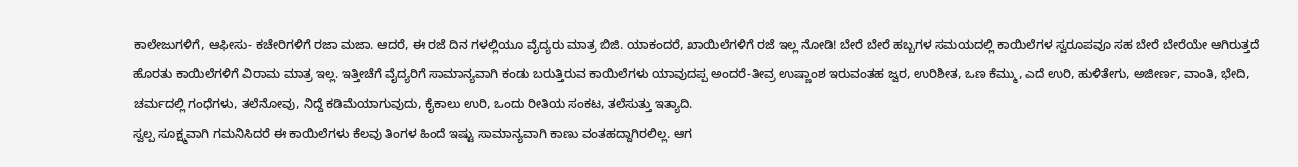ಕಾಲೇಜುಗಳಿಗೆ, ಆಫೀಸು- ಕಚೇರಿಗಳಿಗೆ ರಜಾ ಮಜಾ. ಆದರೆ, ಈ ರಜೆ ದಿನ ಗಳಲ್ಲಿಯೂ ವೈದ್ಯರು ಮಾತ್ರ ಬಿಜಿ. ಯಾಕಂದರೆ, ಖಾಯಿಲೆಗಳಿಗೆ ರಜೆ ಇಲ್ಲ ನೋಡಿ! ಬೇರೆ ಬೇರೆ ಹಬ್ಬಗಳ ಸಮಯದಲ್ಲಿ ಕಾಯಿಲೆಗಳ ಸ್ವರೂಪವೂ ಸಹ ಬೇರೆ ಬೇರೆಯೇ ಆಗಿರುತ್ತದೆ ಹೊರತು ಕಾಯಿಲೆಗಳಿಗೆ ವಿರಾಮ ಮಾತ್ರ ಇಲ್ಲ. ಇತ್ತೀಚೆಗೆ ವೈದ್ಯರಿಗೆ ಸಾಮಾನ್ಯವಾಗಿ ಕಂಡು ಬರುತ್ತಿರುವ ಕಾಯಿಲೆಗಳು ಯಾವುದಪ್ಪ ಅಂದರೆ-ತೀವ್ರ ಉಷ್ಣಾಂಶ ಇರುವಂತಹ ಜ್ವರ, ಉರಿಶೀತ, ಒಣ ಕೆಮ್ಮು, ಎದೆ ಉರಿ, ಹುಳಿತೇಗು, ಅಜೀರ್ಣ, ವಾಂತಿ, ಭೇದಿ, ಚರ್ಮದಲ್ಲಿ ಗಂಧೆಗಳು, ತಲೆನೋವು, ನಿದ್ದೆ ಕಡಿಮೆಯಾಗುವುದು, ಕೈಕಾಲು ಉರಿ, ಒಂದು ರೀತಿಯ ಸಂಕಟ, ತಲೆಸುತ್ತು ಇತ್ಯಾದಿ.
ಸ್ವಲ್ಪ ಸೂಕ್ಷ್ಮವಾಗಿ ಗಮನಿಸಿದರೆ ಈ ಕಾಯಿಲೆಗಳು ಕೆಲವು ತಿಂಗಳ ಹಿಂದೆ ಇಷ್ಟು ಸಾಮಾನ್ಯವಾಗಿ ಕಾಣು ವಂತಹದ್ದಾಗಿರಲಿಲ್ಲ. ಆಗ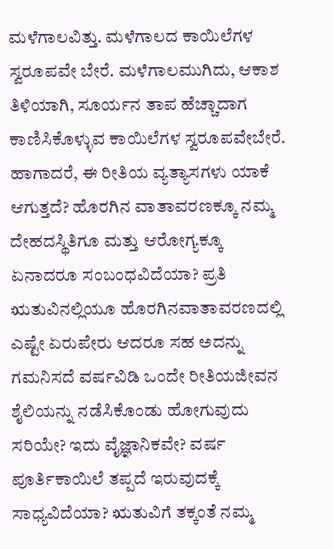ಮಳೆಗಾಲವಿತ್ತು. ಮಳೆಗಾಲದ ಕಾಯಿಲೆಗಳ ಸ್ವರೂಪವೇ ಬೇರೆ. ಮಳೆಗಾಲಮುಗಿದು, ಆಕಾಶ ತಿಳಿಯಾಗಿ, ಸೂರ್ಯನ ತಾಪ ಹೆಚ್ಚಾದಾಗ ಕಾಣಿಸಿಕೊಳ್ಳುವ ಕಾಯಿಲೆಗಳ ಸ್ವರೂಪವೇಬೇರೆ. ಹಾಗಾದರೆ, ಈ ರೀತಿಯ ವ್ಯತ್ಯಾಸಗಳು ಯಾಕೆ ಆಗುತ್ತದೆ? ಹೊರಗಿನ ವಾತಾವರಣಕ್ಕೂ ನಮ್ಮ ದೇಹದಸ್ಥಿತಿಗೂ ಮತ್ತು ಆರೋಗ್ಯಕ್ಕೂ ಏನಾದರೂ ಸಂಬಂಧವಿದೆಯಾ? ಪ್ರತಿ ಋತುವಿನಲ್ಲಿಯೂ ಹೊರಗಿನವಾತಾವರಣದಲ್ಲಿ ಎಷ್ಟೇ ಏರುಪೇರು ಆದರೂ ಸಹ ಅದನ್ನು ಗಮನಿಸದೆ ವರ್ಷವಿಡಿ ಒಂದೇ ರೀತಿಯಜೀವನ ಶೈಲಿಯನ್ನು ನಡೆಸಿಕೊಂಡು ಹೋಗುವುದು ಸರಿಯೇ? ಇದು ವೈಜ್ಞಾನಿಕವೇ? ವರ್ಷ ಪೂರ್ತಿಕಾಯಿಲೆ ತಪ್ಪದೆ ಇರುವುದಕ್ಕೆ ಸಾಧ್ಯವಿದೆಯಾ? ಋತುವಿಗೆ ತಕ್ಕಂತೆ ನಮ್ಮ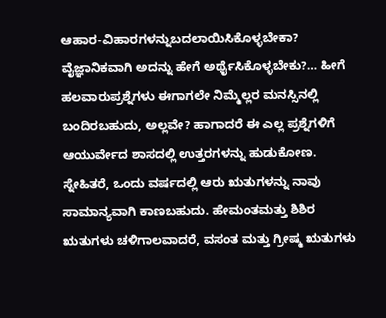ಆಹಾರ-ವಿಹಾರಗಳನ್ನುಬದಲಾಯಿಸಿಕೊಳ್ಳಬೇಕಾ? ವೈಜ್ಞಾನಿಕವಾಗಿ ಅದನ್ನು ಹೇಗೆ ಅರ್ಥೈಸಿಕೊಳ್ಳಬೇಕು?… ಹೀಗೆ ಹಲವಾರುಪ್ರಶ್ನೆಗಳು ಈಗಾಗಲೇ ನಿಮ್ಮೆಲ್ಲರ ಮನಸ್ಸಿನಲ್ಲಿ ಬಂದಿರಬಹುದು, ಅಲ್ಲವೇ? ಹಾಗಾದರೆ ಈ ಎಲ್ಲ ಪ್ರಶ್ನೆಗಳಿಗೆ ಆಯುರ್ವೇದ ಶಾಸದಲ್ಲಿ ಉತ್ತರಗಳನ್ನು ಹುಡುಕೋಣ.
ಸ್ನೇಹಿತರೆ, ಒಂದು ವರ್ಷದಲ್ಲಿ ಆರು ಋತುಗಳನ್ನು ನಾವು ಸಾಮಾನ್ಯವಾಗಿ ಕಾಣಬಹುದು. ಹೇಮಂತಮತ್ತು ಶಿಶಿರ ಋತುಗಳು ಚಳಿಗಾಲವಾದರೆ, ವಸಂತ ಮತ್ತು ಗ್ರೀಷ್ಮ ಋತುಗಳು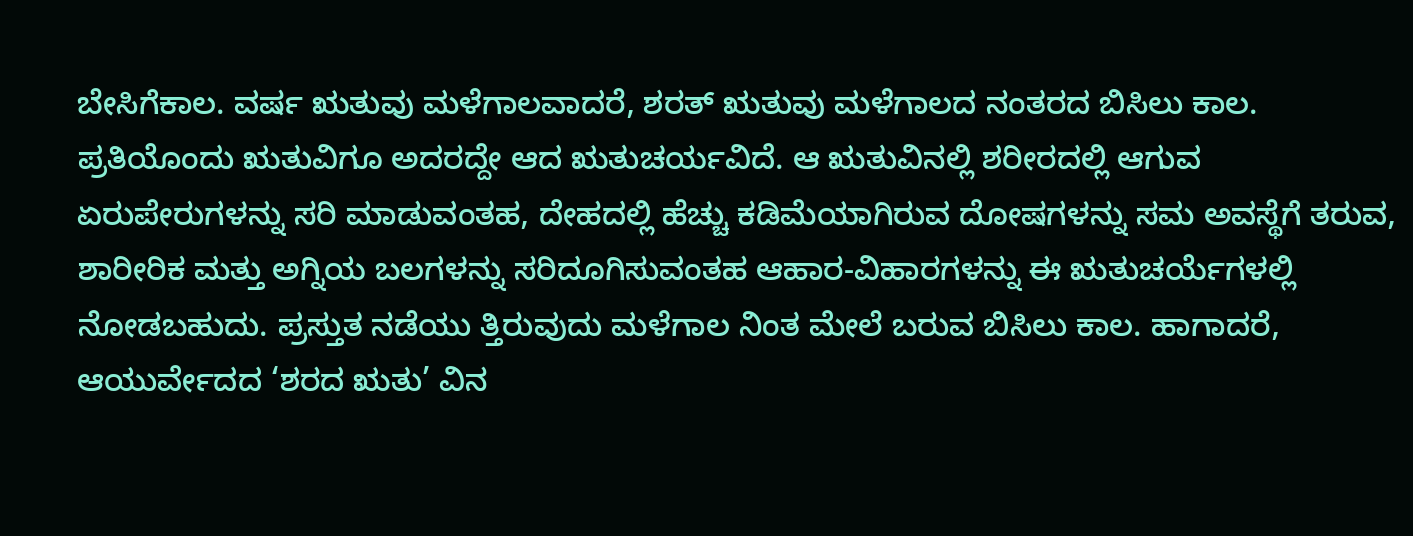ಬೇಸಿಗೆಕಾಲ. ವರ್ಷ ಋತುವು ಮಳೆಗಾಲವಾದರೆ, ಶರತ್ ಋತುವು ಮಳೆಗಾಲದ ನಂತರದ ಬಿಸಿಲು ಕಾಲ. ಪ್ರತಿಯೊಂದು ಋತುವಿಗೂ ಅದರದ್ದೇ ಆದ ಋತುಚರ್ಯವಿದೆ. ಆ ಋತುವಿನಲ್ಲಿ ಶರೀರದಲ್ಲಿ ಆಗುವ ಏರುಪೇರುಗಳನ್ನು ಸರಿ ಮಾಡುವಂತಹ, ದೇಹದಲ್ಲಿ ಹೆಚ್ಚು ಕಡಿಮೆಯಾಗಿರುವ ದೋಷಗಳನ್ನು ಸಮ ಅವಸ್ಥೆಗೆ ತರುವ, ಶಾರೀರಿಕ ಮತ್ತು ಅಗ್ನಿಯ ಬಲಗಳನ್ನು ಸರಿದೂಗಿಸುವಂತಹ ಆಹಾರ-ವಿಹಾರಗಳನ್ನು ಈ ಋತುಚರ್ಯೆಗಳಲ್ಲಿ ನೋಡಬಹುದು. ಪ್ರಸ್ತುತ ನಡೆಯು ತ್ತಿರುವುದು ಮಳೆಗಾಲ ನಿಂತ ಮೇಲೆ ಬರುವ ಬಿಸಿಲು ಕಾಲ. ಹಾಗಾದರೆ, ಆಯುರ್ವೇದದ ‘ಶರದ ಋತು’ ವಿನ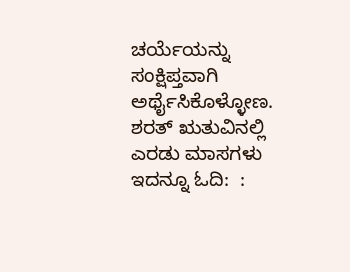ಚರ್ಯೆಯನ್ನು ಸಂಕ್ಷಿಪ್ತವಾಗಿ ಅರ್ಥೈಸಿಕೊಳ್ಳೋಣ.
ಶರತ್ ಋತುವಿನಲ್ಲಿ ಎರಡು ಮಾಸಗಳು
ಇದನ್ನೂ ಓದಿ:  :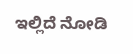ಇಲ್ಲಿದೆ ನೋಡಿ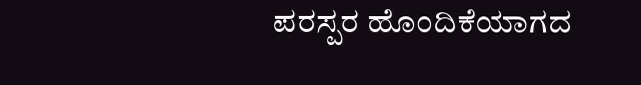ಪರಸ್ಪರ ಹೊಂದಿಕೆಯಾಗದ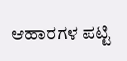ಆಹಾರಗಳ ಪಟ್ಟಿ